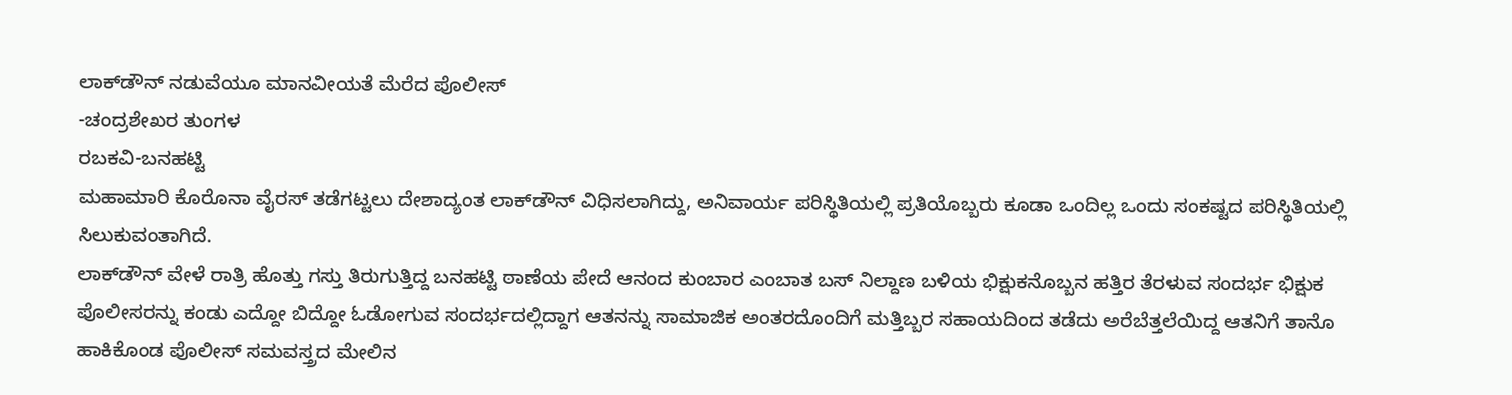ಲಾಕ್‍ಡೌನ್ ನಡುವೆಯೂ ಮಾನವೀಯತೆ ಮೆರೆದ ಪೊಲೀಸ್
-ಚಂದ್ರಶೇಖರ ತುಂಗಳ
ರಬಕವಿ-ಬನಹಟ್ಟಿ
ಮಹಾಮಾರಿ ಕೊರೊನಾ ವೈರಸ್ ತಡೆಗಟ್ಟಲು ದೇಶಾದ್ಯಂತ ಲಾಕ್‍ಡೌನ್ ವಿಧಿಸಲಾಗಿದ್ದು, ಅನಿವಾರ್ಯ ಪರಿಸ್ಥಿತಿಯಲ್ಲಿ ಪ್ರತಿಯೊಬ್ಬರು ಕೂಡಾ ಒಂದಿಲ್ಲ ಒಂದು ಸಂಕಷ್ಟದ ಪರಿಸ್ಥಿತಿಯಲ್ಲಿ ಸಿಲುಕುವಂತಾಗಿದೆ.
ಲಾಕ್‍ಡೌನ್ ವೇಳೆ ರಾತ್ರಿ ಹೊತ್ತು ಗಸ್ತು ತಿರುಗುತ್ತಿದ್ದ ಬನಹಟ್ಟಿ ಠಾಣೆಯ ಪೇದೆ ಆನಂದ ಕುಂಬಾರ ಎಂಬಾತ ಬಸ್ ನಿಲ್ದಾಣ ಬಳಿಯ ಭಿಕ್ಷುಕನೊಬ್ಬನ ಹತ್ತಿರ ತೆರಳುವ ಸಂದರ್ಭ ಭಿಕ್ಷುಕ ಪೊಲೀಸರನ್ನು ಕಂಡು ಎದ್ದೋ ಬಿದ್ದೋ ಓಡೋಗುವ ಸಂದರ್ಭದಲ್ಲಿದ್ದಾಗ ಆತನನ್ನು ಸಾಮಾಜಿಕ ಅಂತರದೊಂದಿಗೆ ಮತ್ತಿಬ್ಬರ ಸಹಾಯದಿಂದ ತಡೆದು ಅರೆಬೆತ್ತಲೆಯಿದ್ದ ಆತನಿಗೆ ತಾನೊ ಹಾಕಿಕೊಂಡ ಪೊಲೀಸ್ ಸಮವಸ್ತ್ರದ ಮೇಲಿನ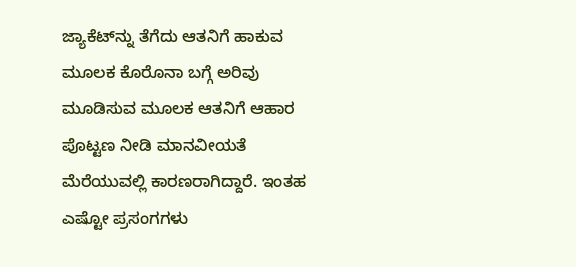ಜ್ಯಾಕೆಟ್‍ನ್ನು ತೆಗೆದು ಆತನಿಗೆ ಹಾಕುವ ಮೂಲಕ ಕೊರೊನಾ ಬಗ್ಗೆ ಅರಿವು ಮೂಡಿಸುವ ಮೂಲಕ ಆತನಿಗೆ ಆಹಾರ ಪೊಟ್ಟಣ ನೀಡಿ ಮಾನವೀಯತೆ ಮೆರೆಯುವಲ್ಲಿ ಕಾರಣರಾಗಿದ್ದಾರೆ. ಇಂತಹ ಎಷ್ಟೋ ಪ್ರಸಂಗಗಳು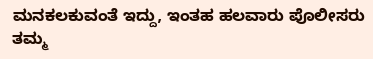ಮನಕಲಕುವಂತೆ ಇದ್ದು, ಇಂತಹ ಹಲವಾರು ಪೊಲೀಸರು ತಮ್ಮ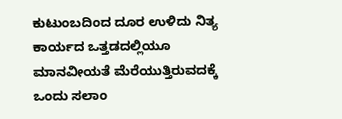ಕುಟುಂಬದಿಂದ ದೂರ ಉಳಿದು ನಿತ್ಯ ಕಾರ್ಯದ ಒತ್ತಡದಲ್ಲಿಯೂ ಮಾನವೀಯತೆ ಮೆರೆಯುತ್ತಿರುವದಕ್ಕೆ ಒಂದು ಸಲಾಂ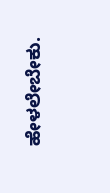ಹೇಳಲೇಬೇಕು.